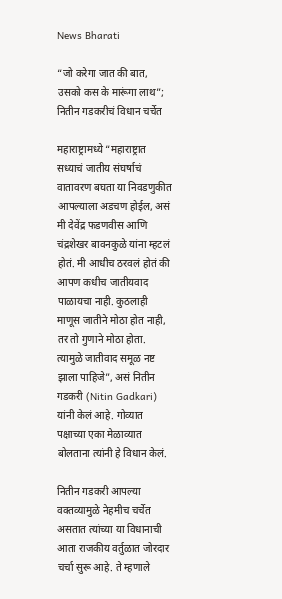News Bharati

“जो करेगा जात की बात, उसको कस के मारूंगा लाथ”; नितीन गडकरीचं विधान चर्चेत

महाराष्ट्रामध्ये “महाराष्ट्रात सध्याचं जातीय संघर्षाचं वातावरण बघता या निवडणुकीत आपल्याला अडचण होईल, असं मी देवेंद्र फडणवीस आणि चंद्रशेखर बावनकुळे यांना म्हटलं होतं. मी आधीच ठरवलं होतं की आपण कधीच जातीयवाद पाळायचा नाही. कुठलाही माणूस जातीने मोठा होत नाही, तर तो गुणाने मोठा होता. त्यामुळे जातीवाद समूळ नष्ट झाला पाहिजे”, असं नितीन गडकरी (Nitin Gadkari) यांनी केलं आहे. गोव्यात पक्षाच्या एका मेळाव्यात बोलताना त्यांनी हे विधान केलं.

नितीन गडकरी आपल्या वक्तव्यामुळे नेहमीच चर्चेत असतात त्यांच्या या विधानाची आता राजकीय वर्तुळात जोरदार चर्चा सुरू आहे. ते म्हणाले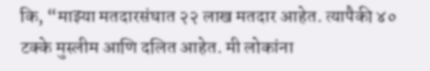कि, “माझ्या मतदारसंघात २२ लाख मतदार आहेत. त्यापैकी ४० टक्के मुस्लीम आणि दलित आहेत. मी लोकांना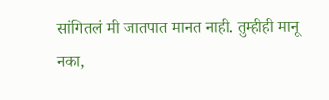सांगितलं मी जातपात मानत नाही. तुम्हीही मानू नका,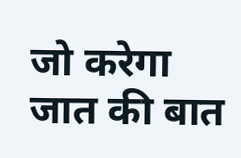जो करेगा जात की बात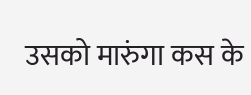उसको मारुंगा कस के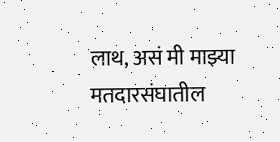लाथ, असं मी माझ्या मतदारसंघातील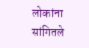लोकांना सांगितले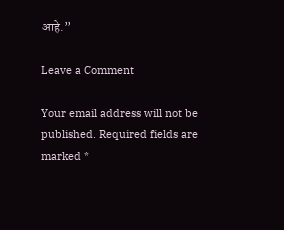आहे.”

Leave a Comment

Your email address will not be published. Required fields are marked *